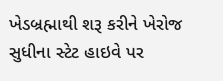ખેડબ્રહ્માથી શરૂ કરીને ખેરોજ સુધીના સ્ટેટ હાઇવે પર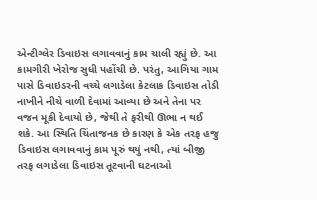એન્ટીગ્લેર ડિવાઇસ લગાવવાનું કામ ચાલી રહ્યું છે. આ કામગીરી ખેરોજ સુધી પહોંચી છે. પરંતુ, આગિયા ગામ પાસે ડિવાઇડરની વચ્ચે લગાડેલા કેટલાક ડિવાઇસ તોડી નાખીને નીચે વાળી દેવામાં આવ્યા છે અને તેના પર વજન મૂકી દેવાયો છે, જેથી તે ફરીથી ઊભા ન થઈ શકે. આ સ્થિતિ ચિંતાજનક છે કારણ કે એક તરફ હજુ ડિવાઇસ લગાવવાનું કામ પૂરું થયું નથી, ત્યાં બીજી તરફ લગાડેલા ડિવાઇસ તૂટવાની ઘટનાઓ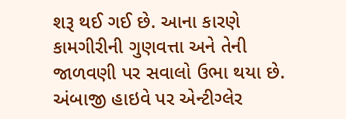શરૂ થઈ ગઈ છે. આના કારણે કામગીરીની ગુણવત્તા અને તેની જાળવણી પર સવાલો ઉભા થયા છે. અંબાજી હાઇવે પર એન્ટીગ્લેર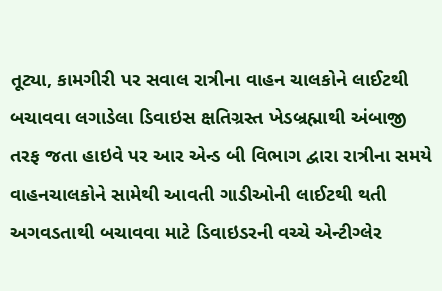તૂટ્યા, કામગીરી પર સવાલ રાત્રીના વાહન ચાલકોને લાઈટથી બચાવવા લગાડેલા ડિવાઇસ ક્ષતિગ્રસ્ત ખેડબ્રહ્માથી અંબાજી તરફ જતા હાઇવે પર આર એન્ડ બી વિભાગ દ્વારા રાત્રીના સમયે વાહનચાલકોને સામેથી આવતી ગાડીઓની લાઈટથી થતી અગવડતાથી બચાવવા માટે ડિવાઇડરની વચ્ચે એન્ટીગ્લેર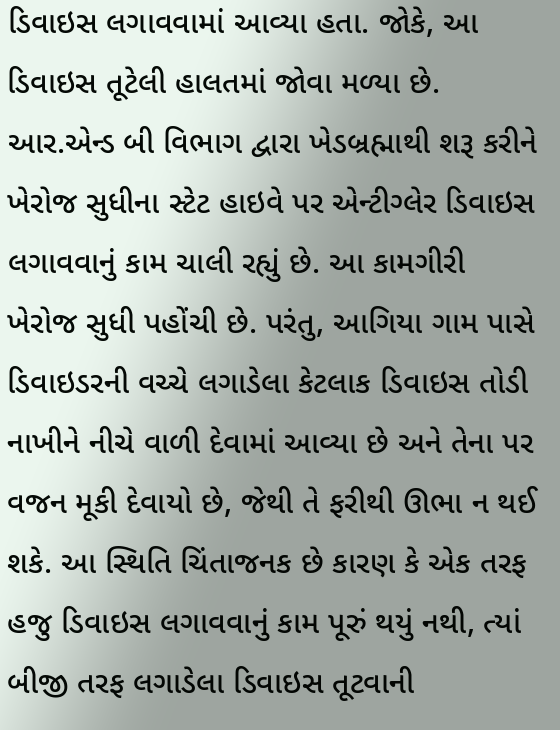ડિવાઇસ લગાવવામાં આવ્યા હતા. જોકે, આ ડિવાઇસ તૂટેલી હાલતમાં જોવા મળ્યા છે. આર.એન્ડ બી વિભાગ દ્વારા ખેડબ્રહ્માથી શરૂ કરીને ખેરોજ સુધીના સ્ટેટ હાઇવે પર એન્ટીગ્લેર ડિવાઇસ લગાવવાનું કામ ચાલી રહ્યું છે. આ કામગીરી ખેરોજ સુધી પહોંચી છે. પરંતુ, આગિયા ગામ પાસે ડિવાઇડરની વચ્ચે લગાડેલા કેટલાક ડિવાઇસ તોડી નાખીને નીચે વાળી દેવામાં આવ્યા છે અને તેના પર વજન મૂકી દેવાયો છે, જેથી તે ફરીથી ઊભા ન થઈ શકે. આ સ્થિતિ ચિંતાજનક છે કારણ કે એક તરફ હજુ ડિવાઇસ લગાવવાનું કામ પૂરું થયું નથી, ત્યાં બીજી તરફ લગાડેલા ડિવાઇસ તૂટવાની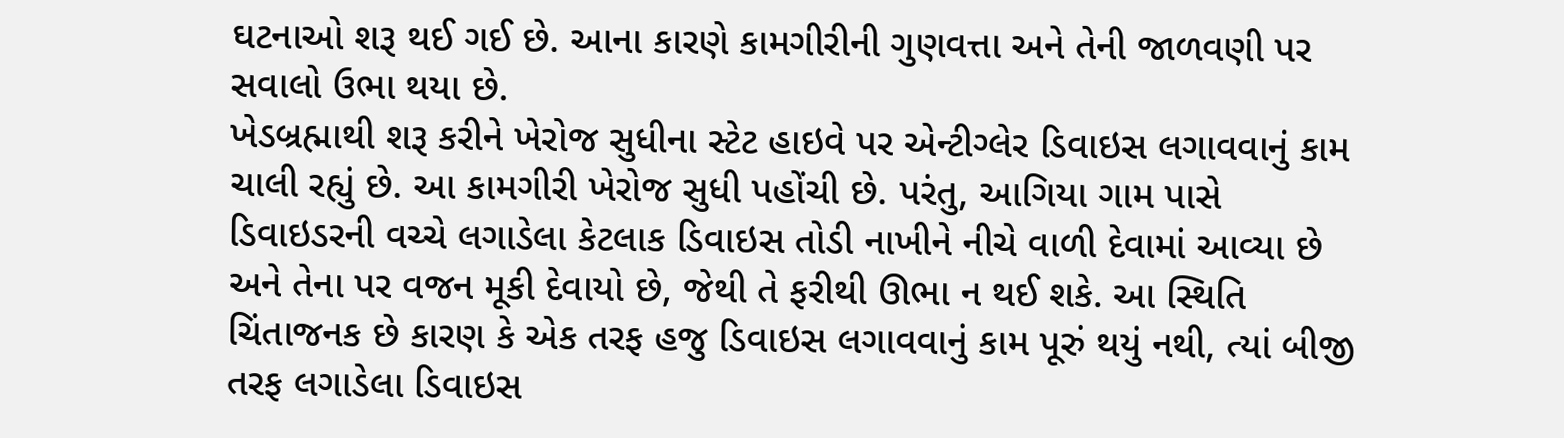ઘટનાઓ શરૂ થઈ ગઈ છે. આના કારણે કામગીરીની ગુણવત્તા અને તેની જાળવણી પર સવાલો ઉભા થયા છે.
ખેડબ્રહ્માથી શરૂ કરીને ખેરોજ સુધીના સ્ટેટ હાઇવે પર એન્ટીગ્લેર ડિવાઇસ લગાવવાનું કામ ચાલી રહ્યું છે. આ કામગીરી ખેરોજ સુધી પહોંચી છે. પરંતુ, આગિયા ગામ પાસે ડિવાઇડરની વચ્ચે લગાડેલા કેટલાક ડિવાઇસ તોડી નાખીને નીચે વાળી દેવામાં આવ્યા છે અને તેના પર વજન મૂકી દેવાયો છે, જેથી તે ફરીથી ઊભા ન થઈ શકે. આ સ્થિતિ ચિંતાજનક છે કારણ કે એક તરફ હજુ ડિવાઇસ લગાવવાનું કામ પૂરું થયું નથી, ત્યાં બીજી તરફ લગાડેલા ડિવાઇસ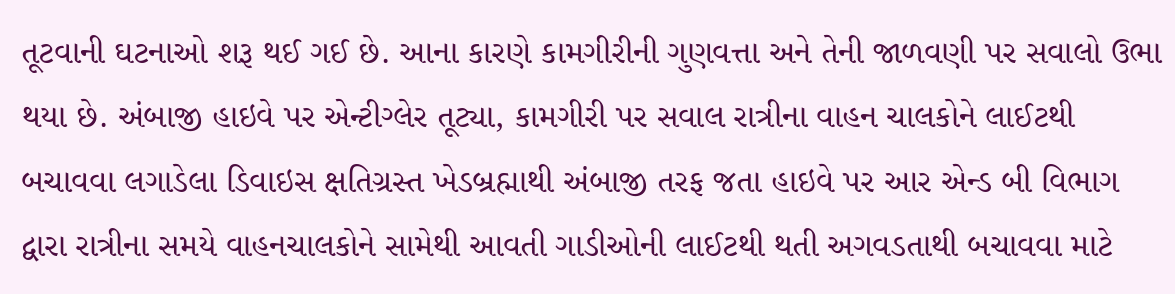તૂટવાની ઘટનાઓ શરૂ થઈ ગઈ છે. આના કારણે કામગીરીની ગુણવત્તા અને તેની જાળવણી પર સવાલો ઉભા થયા છે. અંબાજી હાઇવે પર એન્ટીગ્લેર તૂટ્યા, કામગીરી પર સવાલ રાત્રીના વાહન ચાલકોને લાઈટથી બચાવવા લગાડેલા ડિવાઇસ ક્ષતિગ્રસ્ત ખેડબ્રહ્માથી અંબાજી તરફ જતા હાઇવે પર આર એન્ડ બી વિભાગ દ્વારા રાત્રીના સમયે વાહનચાલકોને સામેથી આવતી ગાડીઓની લાઈટથી થતી અગવડતાથી બચાવવા માટે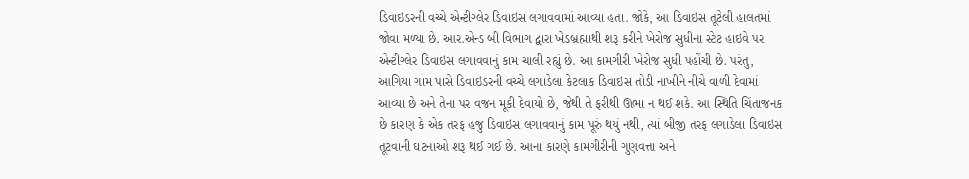ડિવાઇડરની વચ્ચે એન્ટીગ્લેર ડિવાઇસ લગાવવામાં આવ્યા હતા. જોકે, આ ડિવાઇસ તૂટેલી હાલતમાં જોવા મળ્યા છે. આર.એન્ડ બી વિભાગ દ્વારા ખેડબ્રહ્માથી શરૂ કરીને ખેરોજ સુધીના સ્ટેટ હાઇવે પર એન્ટીગ્લેર ડિવાઇસ લગાવવાનું કામ ચાલી રહ્યું છે. આ કામગીરી ખેરોજ સુધી પહોંચી છે. પરંતુ, આગિયા ગામ પાસે ડિવાઇડરની વચ્ચે લગાડેલા કેટલાક ડિવાઇસ તોડી નાખીને નીચે વાળી દેવામાં આવ્યા છે અને તેના પર વજન મૂકી દેવાયો છે, જેથી તે ફરીથી ઊભા ન થઈ શકે. આ સ્થિતિ ચિંતાજનક છે કારણ કે એક તરફ હજુ ડિવાઇસ લગાવવાનું કામ પૂરું થયું નથી, ત્યાં બીજી તરફ લગાડેલા ડિવાઇસ તૂટવાની ઘટનાઓ શરૂ થઈ ગઈ છે. આના કારણે કામગીરીની ગુણવત્તા અને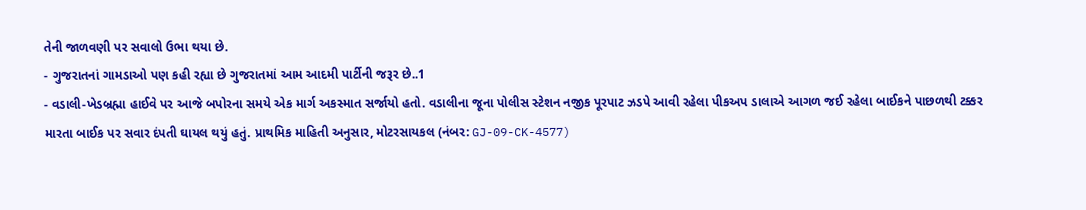તેની જાળવણી પર સવાલો ઉભા થયા છે.
- ગુજરાતનાં ગામડાઓ પણ કહી રહ્યા છે ગુજરાતમાં આમ આદમી પાર્ટીની જરૂર છે..1
- વડાલી-ખેડબ્રહ્મા હાઈવે પર આજે બપોરના સમયે એક માર્ગ અકસ્માત સર્જાયો હતો. વડાલીના જૂના પોલીસ સ્ટેશન નજીક પૂરપાટ ઝડપે આવી રહેલા પીકઅપ ડાલાએ આગળ જઈ રહેલા બાઈકને પાછળથી ટક્કર મારતા બાઈક પર સવાર દંપતી ઘાયલ થયું હતું. પ્રાથમિક માહિતી અનુસાર, મોટરસાયકલ (નંબર: GJ-09-CK-4577)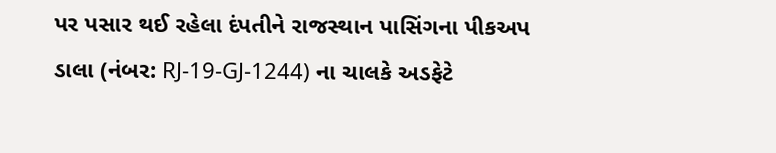પર પસાર થઈ રહેલા દંપતીને રાજસ્થાન પાસિંગના પીકઅપ ડાલા (નંબર: RJ-19-GJ-1244) ના ચાલકે અડફેટે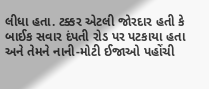લીધા હતા. ટક્કર એટલી જોરદાર હતી કે બાઈક સવાર દંપતી રોડ પર પટકાયા હતા અને તેમને નાની-મોટી ઈજાઓ પહોંચી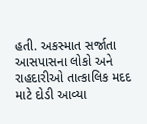હતી. અકસ્માત સર્જાતા આસપાસના લોકો અને રાહદારીઓ તાત્કાલિક મદદ માટે દોડી આવ્યા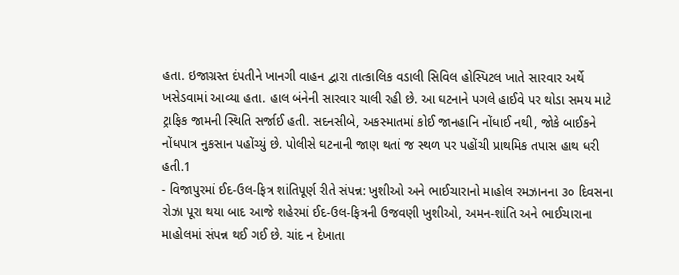હતા. ઇજાગ્રસ્ત દંપતીને ખાનગી વાહન દ્વારા તાત્કાલિક વડાલી સિવિલ હોસ્પિટલ ખાતે સારવાર અર્થે ખસેડવામાં આવ્યા હતા. હાલ બંનેની સારવાર ચાલી રહી છે. આ ઘટનાને પગલે હાઈવે પર થોડા સમય માટે ટ્રાફિક જામની સ્થિતિ સર્જાઈ હતી. સદનસીબે, અકસ્માતમાં કોઈ જાનહાનિ નોંધાઈ નથી, જોકે બાઈકને નોંધપાત્ર નુકસાન પહોંચ્યું છે. પોલીસે ઘટનાની જાણ થતાં જ સ્થળ પર પહોંચી પ્રાથમિક તપાસ હાથ ધરી હતી.1
- વિજાપુરમાં ઈદ-ઉલ-ફિત્ર શાંતિપૂર્ણ રીતે સંપન્ન: ખુશીઓ અને ભાઈચારાનો માહોલ રમઝાનના ૩૦ દિવસના રોઝા પૂરા થયા બાદ આજે શહેરમાં ઈદ-ઉલ-ફિત્રની ઉજવણી ખુશીઓ, અમન-શાંતિ અને ભાઈચારાના માહોલમાં સંપન્ન થઈ ગઈ છે. ચાંદ ન દેખાતા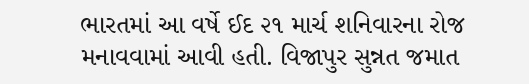ભારતમાં આ વર્ષે ઈદ ૨૧ માર્ચ શનિવારના રોજ મનાવવામાં આવી હતી. વિજાપુર સુન્નત જમાત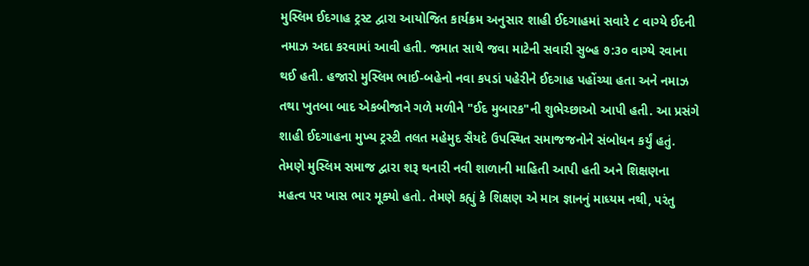મુસ્લિમ ઈદગાહ ટ્રસ્ટ દ્વારા આયોજિત કાર્યક્રમ અનુસાર શાહી ઈદગાહમાં સવારે ૮ વાગ્યે ઈદની નમાઝ અદા કરવામાં આવી હતી. જમાત સાથે જવા માટેની સવારી સુબ્હ ૭:૩૦ વાગ્યે રવાના થઈ હતી. હજારો મુસ્લિમ ભાઈ-બહેનો નવા કપડાં પહેરીને ઈદગાહ પહોંચ્યા હતા અને નમાઝ તથા ખુતબા બાદ એકબીજાને ગળે મળીને "ઈદ મુબારક"ની શુભેચ્છાઓ આપી હતી. આ પ્રસંગે શાહી ઈદગાહના મુખ્ય ટ્રસ્ટી તલત મહેમુદ સૈયદે ઉપસ્થિત સમાજજનોને સંબોધન કર્યું હતું. તેમણે મુસ્લિમ સમાજ દ્વારા શરૂ થનારી નવી શાળાની માહિતી આપી હતી અને શિક્ષણના મહત્વ પર ખાસ ભાર મૂક્યો હતો. તેમણે કહ્યું કે શિક્ષણ એ માત્ર જ્ઞાનનું માધ્યમ નથી, પરંતુ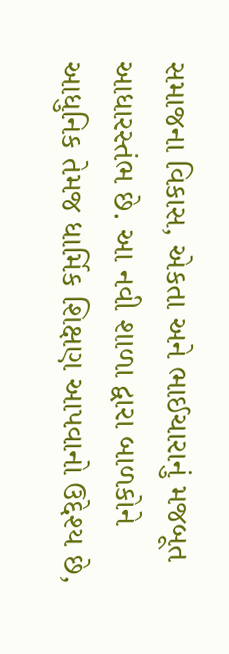સમાજના વિકાસ, એકતા અને ભાઈચારાનું મજબૂત આધારસ્તંભ છે. આ નવી શાળા દ્વારા બાળકોને આધુનિક તેમજ ધાર્મિક શિક્ષણ આપવાનો ઉદ્દેશ્ય છે,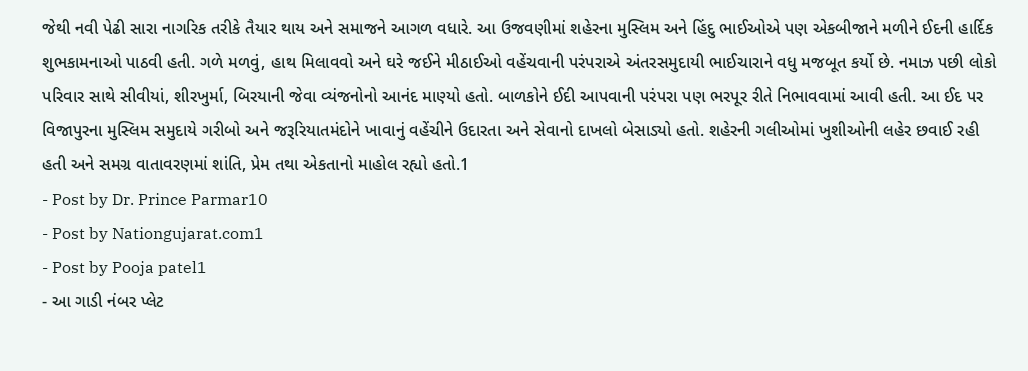જેથી નવી પેઢી સારા નાગરિક તરીકે તૈયાર થાય અને સમાજને આગળ વધારે. આ ઉજવણીમાં શહેરના મુસ્લિમ અને હિંદુ ભાઈઓએ પણ એકબીજાને મળીને ઈદની હાર્દિક શુભકામનાઓ પાઠવી હતી. ગળે મળવું, હાથ મિલાવવો અને ઘરે જઈને મીઠાઈઓ વહેંચવાની પરંપરાએ અંતરસમુદાયી ભાઈચારાને વધુ મજબૂત કર્યો છે. નમાઝ પછી લોકો પરિવાર સાથે સીવીયાં, શીરખુર્મા, બિરયાની જેવા વ્યંજનોનો આનંદ માણ્યો હતો. બાળકોને ઈદી આપવાની પરંપરા પણ ભરપૂર રીતે નિભાવવામાં આવી હતી. આ ઈદ પર વિજાપુરના મુસ્લિમ સમુદાયે ગરીબો અને જરૂરિયાતમંદોને ખાવાનું વહેંચીને ઉદારતા અને સેવાનો દાખલો બેસાડ્યો હતો. શહેરની ગલીઓમાં ખુશીઓની લહેર છવાઈ રહી હતી અને સમગ્ર વાતાવરણમાં શાંતિ, પ્રેમ તથા એકતાનો માહોલ રહ્યો હતો.1
- Post by Dr. Prince Parmar10
- Post by Nationgujarat.com1
- Post by Pooja patel1
- આ ગાડી નંબર પ્લેટ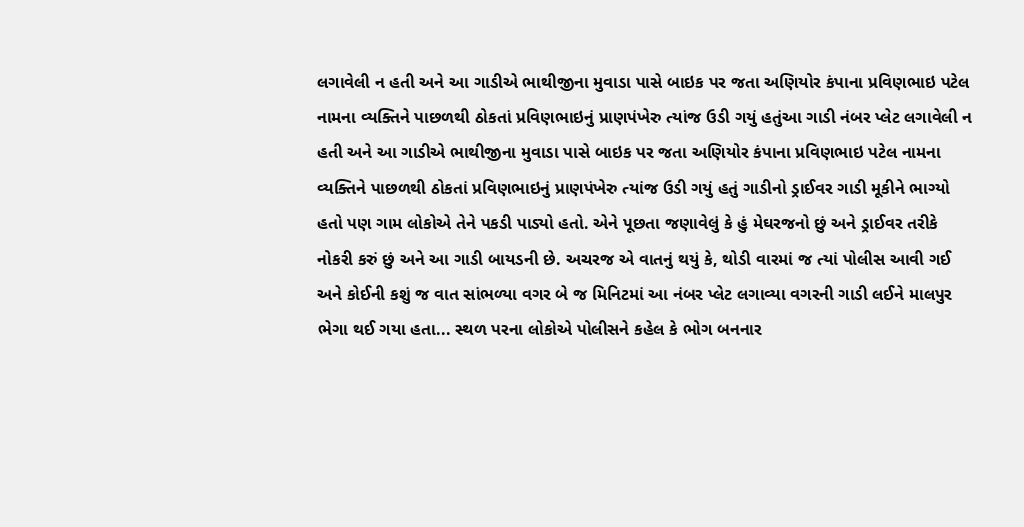લગાવેલી ન હતી અને આ ગાડીએ ભાથીજીના મુવાડા પાસે બાઇક પર જતા અણિયોર કંપાના પ્રવિણભાઇ પટેલ નામના વ્યક્તિને પાછળથી ઠોકતાં પ્રવિણભાઇનું પ્રાણપંખેરુ ત્યાંજ ઉડી ગયું હતુંઆ ગાડી નંબર પ્લેટ લગાવેલી ન હતી અને આ ગાડીએ ભાથીજીના મુવાડા પાસે બાઇક પર જતા અણિયોર કંપાના પ્રવિણભાઇ પટેલ નામના વ્યક્તિને પાછળથી ઠોકતાં પ્રવિણભાઇનું પ્રાણપંખેરુ ત્યાંજ ઉડી ગયું હતું ગાડીનો ડ્રાઈવર ગાડી મૂકીને ભાગ્યો હતો પણ ગામ લોકોએ તેને પકડી પાડ્યો હતો. એને પૂછતા જણાવેલું કે હું મેઘરજનો છું અને ડ્રાઈવર તરીકે નોકરી કરું છું અને આ ગાડી બાયડની છે. અચરજ એ વાતનું થયું કે, થોડી વારમાં જ ત્યાં પોલીસ આવી ગઈ અને કોઈની કશું જ વાત સાંભળ્યા વગર બે જ મિનિટમાં આ નંબર પ્લેટ લગાવ્યા વગરની ગાડી લઈને માલપુર ભેગા થઈ ગયા હતા... સ્થળ પરના લોકોએ પોલીસને કહેલ કે ભોગ બનનાર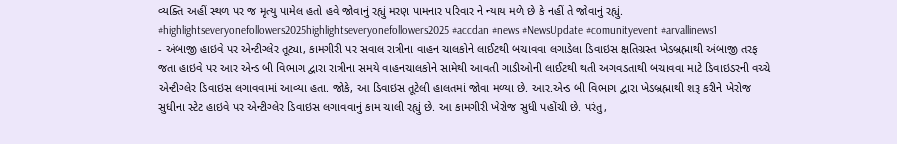વ્યક્તિ અહીં સ્થળ પર જ મૃત્યુ પામેલ હતો હવે જોવાનું રહ્યું મરણ પામનાર પરિવાર ને ન્યાય મળે છે કે નહીં તે જોવાનું રહ્યું. #highlightseveryonefollowers2025highlightseveryonefollowers2025 #accdan #news #NewsUpdate #comunityevent #arvallinews1
- અંબાજી હાઇવે પર એન્ટીગ્લેર તૂટ્યા, કામગીરી પર સવાલ રાત્રીના વાહન ચાલકોને લાઈટથી બચાવવા લગાડેલા ડિવાઇસ ક્ષતિગ્રસ્ત ખેડબ્રહ્માથી અંબાજી તરફ જતા હાઇવે પર આર એન્ડ બી વિભાગ દ્વારા રાત્રીના સમયે વાહનચાલકોને સામેથી આવતી ગાડીઓની લાઈટથી થતી અગવડતાથી બચાવવા માટે ડિવાઇડરની વચ્ચે એન્ટીગ્લેર ડિવાઇસ લગાવવામાં આવ્યા હતા. જોકે, આ ડિવાઇસ તૂટેલી હાલતમાં જોવા મળ્યા છે. આર.એન્ડ બી વિભાગ દ્વારા ખેડબ્રહ્માથી શરૂ કરીને ખેરોજ સુધીના સ્ટેટ હાઇવે પર એન્ટીગ્લેર ડિવાઇસ લગાવવાનું કામ ચાલી રહ્યું છે. આ કામગીરી ખેરોજ સુધી પહોંચી છે. પરંતુ,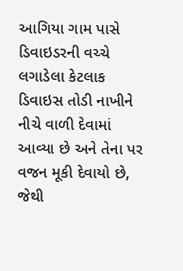આગિયા ગામ પાસે ડિવાઇડરની વચ્ચે લગાડેલા કેટલાક ડિવાઇસ તોડી નાખીને નીચે વાળી દેવામાં આવ્યા છે અને તેના પર વજન મૂકી દેવાયો છે, જેથી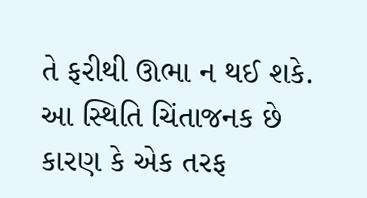તે ફરીથી ઊભા ન થઈ શકે. આ સ્થિતિ ચિંતાજનક છે કારણ કે એક તરફ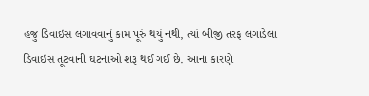હજુ ડિવાઇસ લગાવવાનું કામ પૂરું થયું નથી, ત્યાં બીજી તરફ લગાડેલા ડિવાઇસ તૂટવાની ઘટનાઓ શરૂ થઈ ગઈ છે. આના કારણે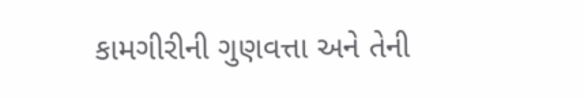કામગીરીની ગુણવત્તા અને તેની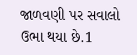જાળવણી પર સવાલો ઉભા થયા છે.1